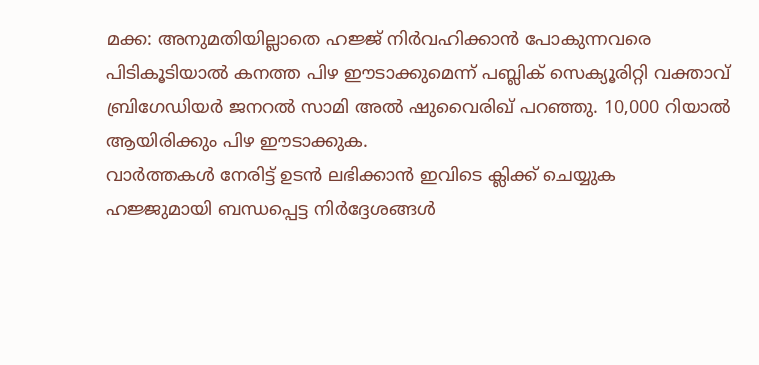മക്ക: അനുമതിയില്ലാതെ ഹജ്ജ് നിർവഹിക്കാൻ പോകുന്നവരെ പിടികൂടിയാൽ കനത്ത പിഴ ഈടാക്കുമെന്ന് പബ്ലിക് സെക്യൂരിറ്റി വക്താവ് ബ്രിഗേഡിയർ ജനറൽ സാമി അൽ ഷുവൈരിഖ് പറഞ്ഞു. 10,000 റിയാൽ ആയിരിക്കും പിഴ ഈടാക്കുക.
വാർത്തകൾ നേരിട്ട് ഉടൻ ലഭിക്കാൻ ഇവിടെ ക്ലിക്ക് ചെയ്യുക
ഹജ്ജുമായി ബന്ധപ്പെട്ട നിർദ്ദേശങ്ങൾ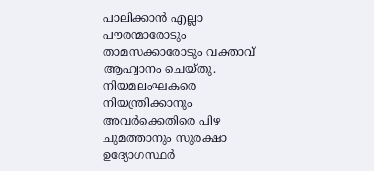പാലിക്കാൻ എല്ലാ പൗരന്മാരോടും താമസക്കാരോടും വക്താവ് ആഹ്വാനം ചെയ്തു. നിയമലംഘകരെ നിയന്ത്രിക്കാനും അവർക്കെതിരെ പിഴ ചുമത്താനും സുരക്ഷാ ഉദ്യോഗസ്ഥർ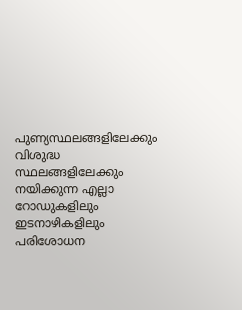പുണ്യസ്ഥലങ്ങളിലേക്കും വിശുദ്ധ സ്ഥലങ്ങളിലേക്കും നയിക്കുന്ന എല്ലാ റോഡുകളിലും ഇടനാഴികളിലും പരിശോധന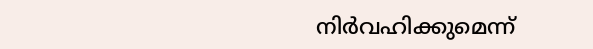നിർവഹിക്കുമെന്ന്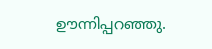ഊന്നിപ്പറഞ്ഞു.